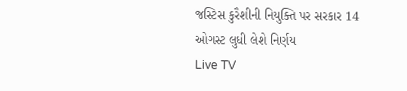જસ્ટિસ કુરૈશીની નિયુક્તિ પર સરકાર 14 ઓગસ્ટ લુધી લેશે નિર્ણય
Live TV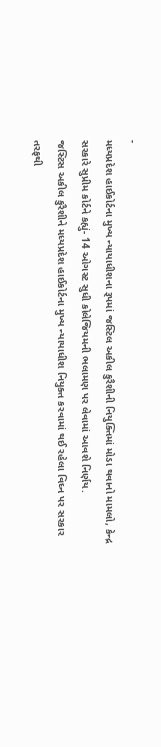-
મધ્યપ્રદેશ હાઈકોર્ટના મુખ્ય ન્યાયાધીશના રૂપમાં જસ્ટિલ અકીલ કુરૈશીની નિયુક્તિમાં મોડા થવાનો મામલો, કેન્દ્ર સરકારે સુપ્રીમ કોર્ટને કહ્યું- 14 ઓગસ્ટ સુધી કોલેજિયમની ભલામણ પર લેવામાં આવશે નિર્ણય.
જસ્ટિસ અકીલ કુરૈશીને મધ્યપ્રદેશ હાઈકોર્ટના મુખ્ય ન્યાયાધીશ નિયુક્ત કરવામાં થઈ રહેલા વિઘ્ન પર સરકાર તરફથી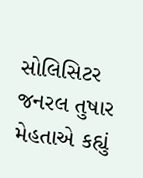સોલિસિટર જનરલ તુષાર મેહતાએ કહ્યું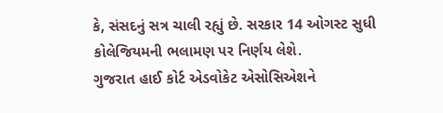કે, સંસદનું સત્ર ચાલી રહ્યું છે. સરકાર 14 ઓગસ્ટ સુધી કોલેજિયમની ભલામણ પર નિર્ણય લેશે.
ગુજરાત હાઈ કોર્ટ એડવોકેટ એસોસિએશને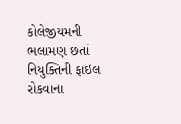કોલેજીયમની ભલામણ છતાં નિયુક્તિની ફાઇલ રોકવાના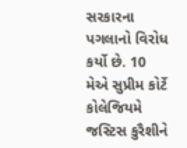સરકારના પગલાનો વિરોધ કર્યો છે. 10 મેએ સુપ્રીમ કોર્ટે કોલેજિયમે જસ્ટિસ કુરૈશીને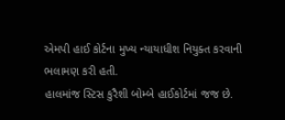એમપી હાઈ કોર્ટના મુખ્ય ન્યાયાધીશ નિયુક્ત કરવાની ભલામણ કરી હતી.
હાલમાંજ સ્ટિસ કુરૈશી બોમ્બે હાઈકોર્ટમાં જજ છે.